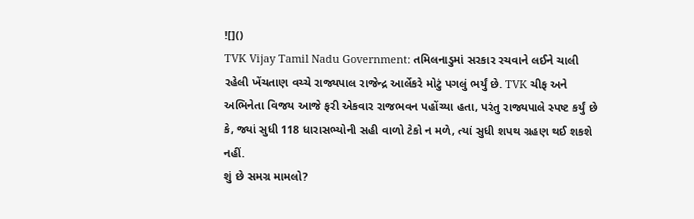![]()
TVK Vijay Tamil Nadu Government: તમિલનાડુમાં સરકાર રચવાને લઈને ચાલી રહેલી ખેંચતાણ વચ્ચે રાજ્યપાલ રાજેન્દ્ર આર્લેકરે મોટું પગલું ભર્યું છે. TVK ચીફ અને અભિનેતા વિજય આજે ફરી એકવાર રાજભવન પહોંચ્યા હતા, પરંતુ રાજ્યપાલે સ્પષ્ટ કર્યું છે કે, જ્યાં સુધી 118 ધારાસભ્યોની સહી વાળો ટેકો ન મળે, ત્યાં સુધી શપથ ગ્રહણ થઈ શકશે નહીં.
શું છે સમગ્ર મામલો?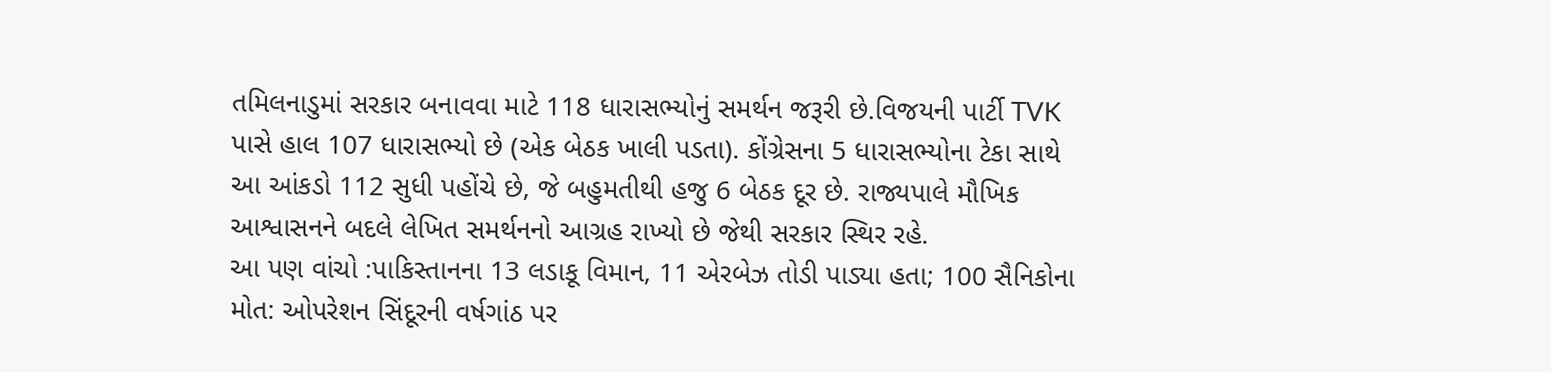તમિલનાડુમાં સરકાર બનાવવા માટે 118 ધારાસભ્યોનું સમર્થન જરૂરી છે.વિજયની પાર્ટી TVK પાસે હાલ 107 ધારાસભ્યો છે (એક બેઠક ખાલી પડતા). કોંગ્રેસના 5 ધારાસભ્યોના ટેકા સાથે આ આંકડો 112 સુધી પહોંચે છે, જે બહુમતીથી હજુ 6 બેઠક દૂર છે. રાજ્યપાલે મૌખિક આશ્વાસનને બદલે લેખિત સમર્થનનો આગ્રહ રાખ્યો છે જેથી સરકાર સ્થિર રહે.
આ પણ વાંચો :પાકિસ્તાનના 13 લડાકૂ વિમાન, 11 એરબેઝ તોડી પાડ્યા હતા; 100 સૈનિકોના મોત: ઓપરેશન સિંદૂરની વર્ષગાંઠ પર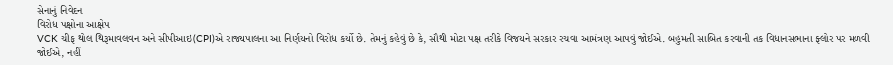સેનાનું નિવેદન
વિરોધ પક્ષોના આક્ષેપ
VCK ચીફ થોલ થિરૂમાવલવન અને સીપીઆઇ(CPI)એ રાજ્યપાલના આ નિર્ણયનો વિરોધ કર્યો છે. તેમનું કહેવું છે કે, સૌથી મોટા પક્ષ તરીકે વિજયને સરકાર રચવા આમંત્રણ આપવું જોઈએ. બહુમતી સાબિત કરવાની તક વિધાનસભાના ફ્લોર પર મળવી જોઈએ, નહીં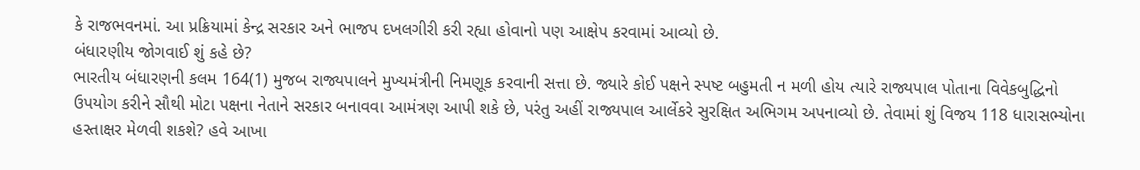કે રાજભવનમાં. આ પ્રક્રિયામાં કેન્દ્ર સરકાર અને ભાજપ દખલગીરી કરી રહ્યા હોવાનો પણ આક્ષેપ કરવામાં આવ્યો છે.
બંધારણીય જોગવાઈ શું કહે છે?
ભારતીય બંધારણની કલમ 164(1) મુજબ રાજ્યપાલને મુખ્યમંત્રીની નિમણૂક કરવાની સત્તા છે. જ્યારે કોઈ પક્ષને સ્પષ્ટ બહુમતી ન મળી હોય ત્યારે રાજ્યપાલ પોતાના વિવેકબુદ્ધિનો ઉપયોગ કરીને સૌથી મોટા પક્ષના નેતાને સરકાર બનાવવા આમંત્રણ આપી શકે છે, પરંતુ અહીં રાજ્યપાલ આર્લેકરે સુરક્ષિત અભિગમ અપનાવ્યો છે. તેવામાં શું વિજય 118 ધારાસભ્યોના હસ્તાક્ષર મેળવી શકશે? હવે આખા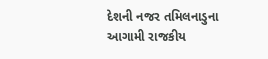દેશની નજર તમિલનાડુના આગામી રાજકીય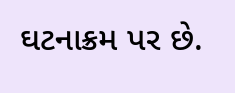ઘટનાક્રમ પર છે.